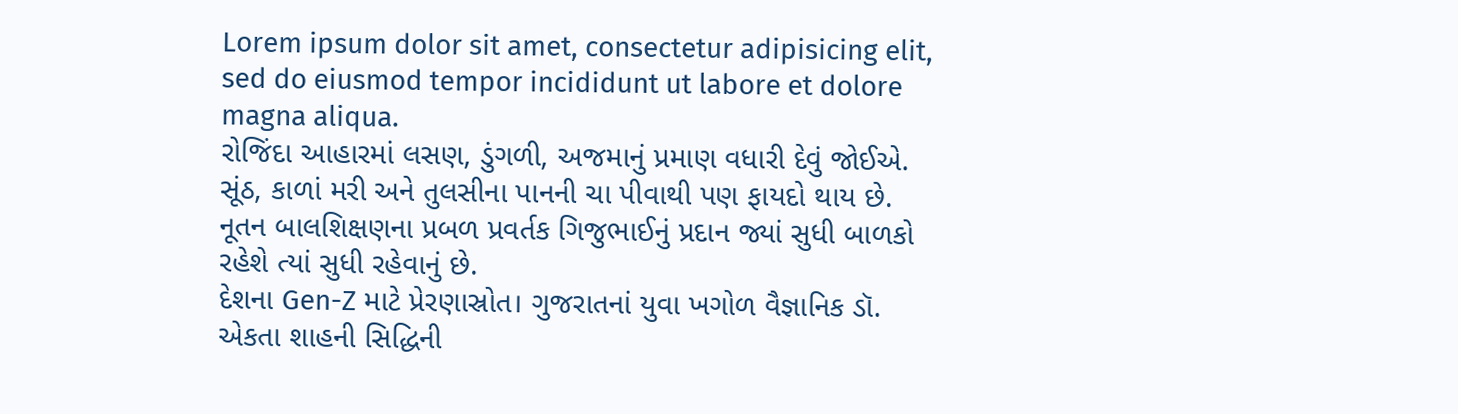Lorem ipsum dolor sit amet, consectetur adipisicing elit, sed do eiusmod tempor incididunt ut labore et dolore magna aliqua.
રોજિંદા આહારમાં લસણ, ડુંગળી, અજમાનું પ્રમાણ વધારી દેવું જોઈએ. સૂંઠ, કાળાં મરી અને તુલસીના પાનની ચા પીવાથી પણ ફાયદો થાય છે.
નૂતન બાલશિક્ષણના પ્રબળ પ્રવર્તક ગિજુભાઈનું પ્રદાન જ્યાં સુધી બાળકો રહેશે ત્યાં સુધી રહેવાનું છે.
દેશના Gen-Z માટે પ્રેરણાસ્રોત। ગુજરાતનાં યુવા ખગોળ વૈજ્ઞાનિક ડૉ. એકતા શાહની સિદ્ધિની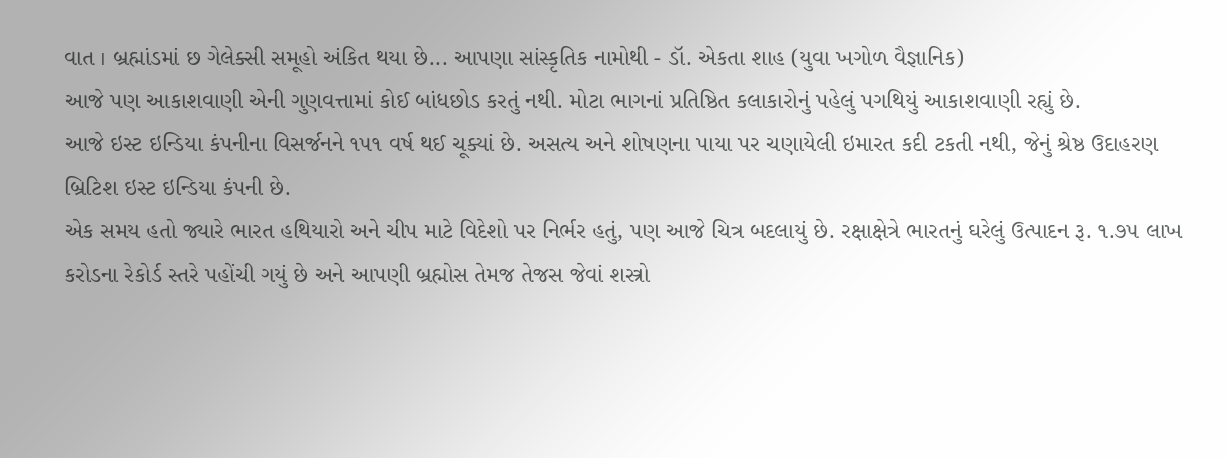વાત । બ્રહ્માંડમાં છ ગેલેક્સી સમૂહો અંકિત થયા છે... આપણા સાંસ્કૃતિક નામોથી - ડૉ. એકતા શાહ (યુવા ખગોળ વૈજ્ઞાનિક)
આજે પણ આકાશવાણી એની ગુણવત્તામાં કોઈ બાંધછોડ કરતું નથી. મોટા ભાગનાં પ્રતિષ્ઠિત કલાકારોનું પહેલું પગથિયું આકાશવાણી રહ્યું છે.
આજે ઇસ્ટ ઇન્ડિયા કંપનીના વિસર્જનને ૧૫૧ વર્ષ થઈ ચૂક્યાં છે. અસત્ય અને શોષણના પાયા પર ચણાયેલી ઇમારત કદી ટકતી નથી, જેનું શ્રેષ્ઠ ઉદાહરણ બ્રિટિશ ઇસ્ટ ઇન્ડિયા કંપની છે.
એક સમય હતો જ્યારે ભારત હથિયારો અને ચીપ માટે વિદેશો પર નિર્ભર હતું, પણ આજે ચિત્ર બદલાયું છે. રક્ષાક્ષેત્રે ભારતનું ઘરેલું ઉત્પાદન રૂ. ૧.૭૫ લાખ કરોડના રેકોર્ડ સ્તરે પહોંચી ગયું છે અને આપણી બ્રહ્મોસ તેમજ તેજસ જેવાં શસ્ત્રો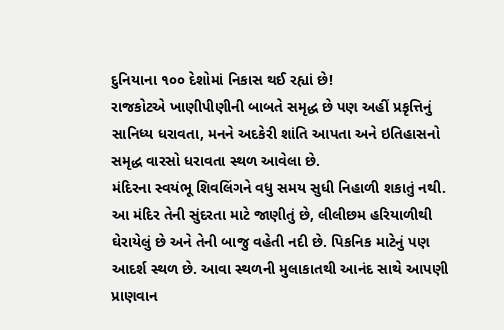દુનિયાના ૧૦૦ દેશોમાં નિકાસ થઈ રહ્યાં છે!
રાજકોટએ ખાણીપીણીની બાબતે સમૃદ્ધ છે પણ અહીં પ્રકૃત્તિનું સાનિધ્ય ધરાવતા, મનને અદકેરી શાંતિ આપતા અને ઇતિહાસનો સમૃદ્ધ વારસો ધરાવતા સ્થળ આવેલા છે.
મંદિરના સ્વયંભૂ શિવલિંગને વધુ સમય સુધી નિહાળી શકાતું નથી. આ મંદિર તેની સુંદરતા માટે જાણીતું છે, લીલીછમ હરિયાળીથી ઘેરાયેલું છે અને તેની બાજુ વહેતી નદી છે. પિકનિક માટેનું પણ આદર્શ સ્થળ છે. આવા સ્થળની મુલાકાતથી આનંદ સાથે આપણી પ્રાણવાન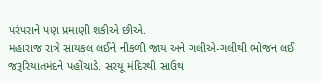પરંપરાને પણ પ્રમાણી શકીએ છીએ.
મહારાજ રાત્રે સાયકલ લઈને નીકળી જાય અને ગલીએ-ગલીથી ભોજન લઈ જરૂરિયાતમંદને પહોંચાડે. સરયૂ મંદિરથી સાઉથ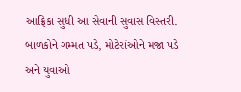આફ્રિકા સુધી આ સેવાની સુવાસ વિસ્તરી.
બાળકોને ગમ્મત પડે, મોટેરાંઓને મજા પડે અને યુવાઓ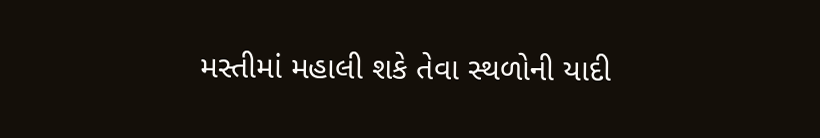મસ્તીમાં મહાલી શકે તેવા સ્થળોની યાદી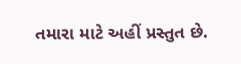તમારા માટે અહીં પ્રસ્તુત છે.